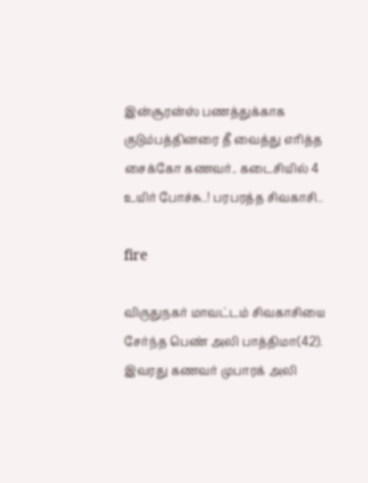இன்சூரன்ஸ் பணத்துக்காக குடும்பத்தினரை தீ வைத்து எரித்த சைக்கோ கணவர்.. கடைசியில் 4 உயிர் போச்சு..! பரபரத்த சிவகாசி..

fire

விருதுநகர் மாவட்டம் சிவகாசியை சேர்ந்த பெண் அலி பாத்திமா(42). இவரது கணவர் முபாரக் அலி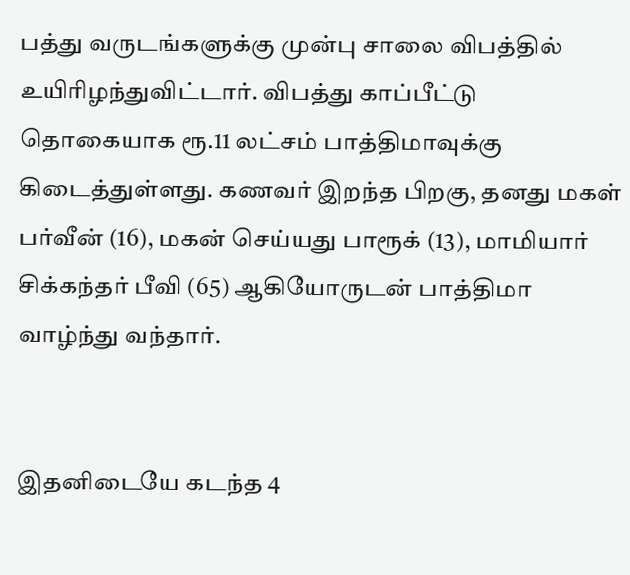பத்து வருடங்களுக்கு முன்பு சாலை விபத்தில் உயிரிழந்துவிட்டார். விபத்து காப்பீட்டு தொகையாக ரூ.11 லட்சம் பாத்திமாவுக்கு கிடைத்துள்ளது. கணவர் இறந்த பிறகு, தனது மகள் பர்வீன் (16), மகன் செய்யது பாரூக் (13), மாமியார் சிக்கந்தர் பீவி (65) ஆகியோருடன் பாத்திமா வாழ்ந்து வந்தார்.


இதனிடையே கடந்த 4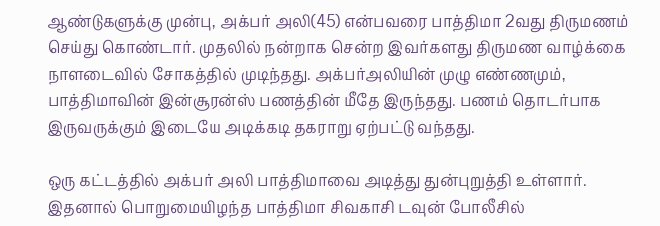ஆண்டுகளுக்கு முன்பு, அக்பர் அலி(45) என்பவரை பாத்திமா 2வது திருமணம் செய்து கொண்டார். முதலில் நன்றாக சென்ற இவர்களது திருமண வாழ்க்கை நாளடைவில் சோகத்தில் முடிந்தது. அக்பர்அலியின் முழு எண்ணமும், பாத்திமாவின் இன்சூரன்ஸ் பணத்தின் மீதே இருந்தது. பணம் தொடர்பாக இருவருக்கும் இடையே அடிக்கடி தகராறு ஏற்பட்டு வந்தது.

ஒரு கட்டத்தில் அக்பர் அலி பாத்திமாவை அடித்து துன்புறுத்தி உள்ளார். இதனால் பொறுமையிழந்த பாத்திமா சிவகாசி டவுன் போலீசில்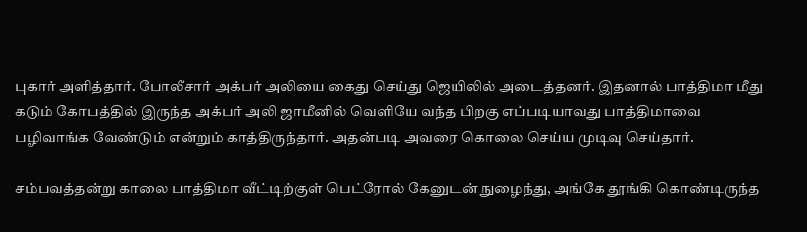புகார் அளித்தார். போலீசார் அக்பர் அலியை கைது செய்து ஜெயிலில் அடைத்தனர். இதனால் பாத்திமா மீது கடும் கோபத்தில் இருந்த அக்பர் அலி ஜாமீனில் வெளியே வந்த பிறகு எப்படியாவது பாத்திமாவை பழிவாங்க வேண்டும் என்றும் காத்திருந்தார். அதன்படி அவரை கொலை செய்ய முடிவு செய்தார்.

சம்பவத்தன்று காலை பாத்திமா வீட்டிற்குள் பெட்ரோல் கேனுடன் நுழைந்து, அங்கே தூங்கி கொண்டிருந்த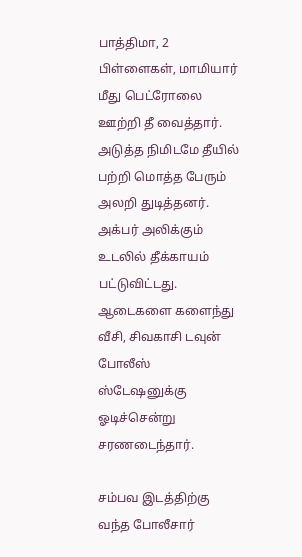பாத்திமா, 2 பிள்ளைகள், மாமியார் மீது பெட்ரோலை ஊற்றி தீ வைத்தார். அடுத்த நிமிடமே தீயில் பற்றி மொத்த பேரும் அலறி துடித்தனர். அக்பர் அலிக்கும் உடலில் தீக்காயம் பட்டுவிட்டது. ஆடைகளை களைந்து வீசி, சிவகாசி டவுன் போலீஸ் ஸ்டேஷனுக்கு ஓடிச்சென்று சரணடைந்தார்.

சம்பவ இடத்திற்கு வந்த போலீசார்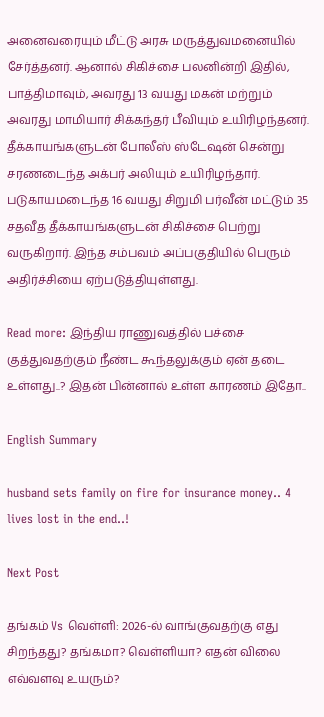அனைவரையும் மீட்டு அரசு மருத்துவமனையில் சேர்த்தனர். ஆனால் சிகிச்சை பலனின்றி இதில், பாத்திமாவும், அவரது 13 வயது மகன் மற்றும் அவரது மாமியார் சிக்கந்தர் பீவியும் உயிரிழந்தனர். தீக்காயங்களுடன் போலீஸ் ஸ்டேஷன் சென்று சரணடைந்த அக்பர் அலியும் உயிரிழந்தார். படுகாயமடைந்த 16 வயது சிறுமி பர்வீன் மட்டும் 35 சதவீத தீக்காயங்களுடன் சிகிச்சை பெற்று வருகிறார். இந்த சம்பவம் அப்பகுதியில் பெரும் அதிர்ச்சியை ஏற்படுத்தியுள்ளது.

Read more: இந்திய ராணுவத்தில் பச்சை குத்துவதற்கும் நீண்ட கூந்தலுக்கும் ஏன் தடை உள்ளது..? இதன் பின்னால் உள்ள காரணம் இதோ..

English Summary

husband sets family on fire for insurance money.. 4 lives lost in the end..!

Next Post

தங்கம் Vs வெள்ளி: 2026-ல் வாங்குவதற்கு எது சிறந்தது? தங்கமா? வெள்ளியா? எதன் விலை எவ்வளவு உயரும்?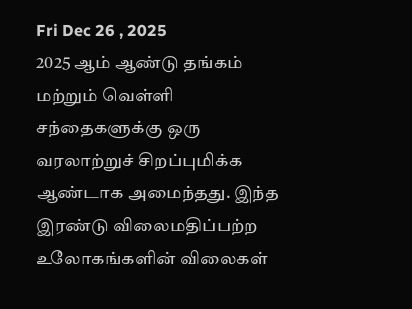Fri Dec 26 , 2025
2025 ஆம் ஆண்டு தங்கம் மற்றும் வெள்ளி சந்தைகளுக்கு ஒரு வரலாற்றுச் சிறப்புமிக்க ஆண்டாக அமைந்தது. இந்த இரண்டு விலைமதிப்பற்ற உலோகங்களின் விலைகள்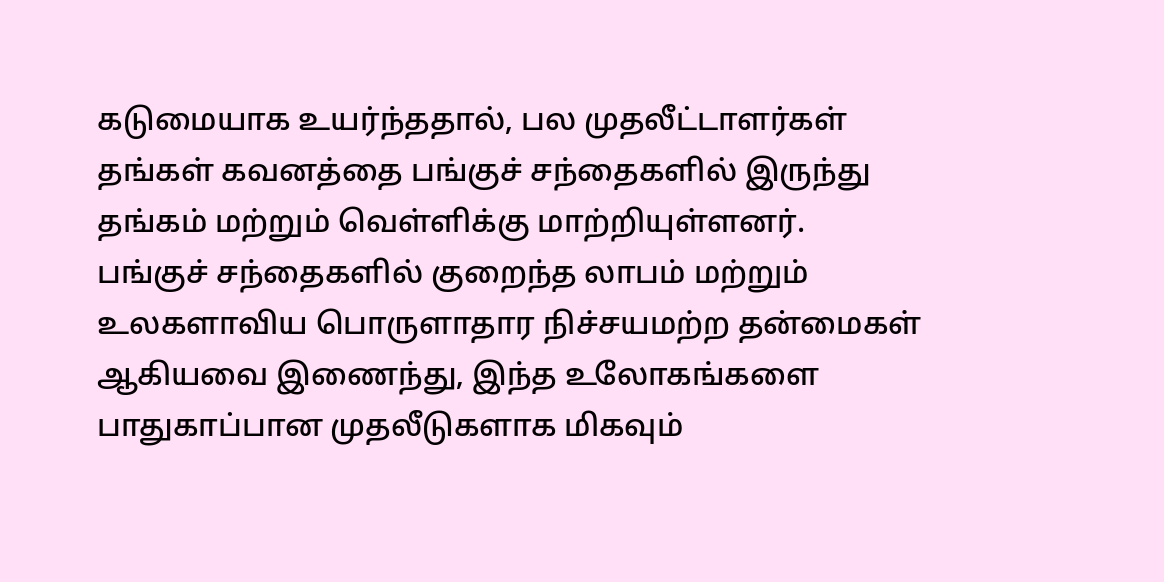கடுமையாக உயர்ந்ததால், பல முதலீட்டாளர்கள் தங்கள் கவனத்தை பங்குச் சந்தைகளில் இருந்து தங்கம் மற்றும் வெள்ளிக்கு மாற்றியுள்ளனர். பங்குச் சந்தைகளில் குறைந்த லாபம் மற்றும் உலகளாவிய பொருளாதார நிச்சயமற்ற தன்மைகள் ஆகியவை இணைந்து, இந்த உலோகங்களை பாதுகாப்பான முதலீடுகளாக மிகவும்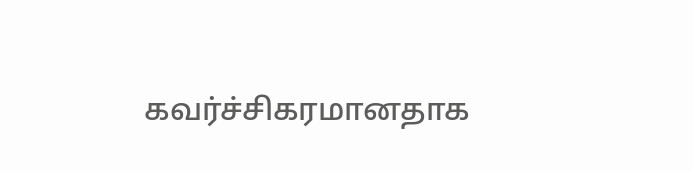கவர்ச்சிகரமானதாக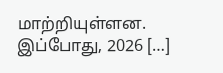மாற்றியுள்ளன. இப்போது, 2026 […]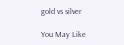gold vs silver

You May Like